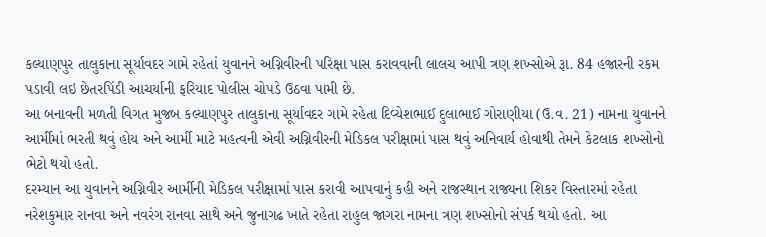કલ્યાણપુર તાલુકાના સૂર્યાવદર ગામે રહેતાં યુવાનને અગ્નિવીરની પરિક્ષા પાસ કરાવવાની લાલચ આપી ત્રણ શખ્સોએ રૂા. 84 હજારની રકમ પડાવી લઇ છેતરપિંડી આચર્યાની ફરિયાદ પોલીસ ચોપડે ઉઠવા પામી છે.
આ બનાવની મળતી વિગત મુજબ કલ્યાણપુર તાલુકાના સૂર્યાવદર ગામે રહેતા દિવ્યેશભાઈ દુલાભાઈ ગોરાણીયા (ઉ.વ. 21) નામના યુવાનને આર્મીમાં ભરતી થવું હોય અને આર્મી માટે મહત્વની એવી અગ્નિવીરની મેડિકલ પરીક્ષામાં પાસ થવું અનિવાર્ય હોવાથી તેમને કેટલાક શખ્સોનો ભેટો થયો હતો.
દરમ્યાન આ યુવાનને અગ્નિવીર આર્મીની મેડિકલ પરીક્ષામાં પાસ કરાવી આપવાનું કહી અને રાજસ્થાન રાજ્યના શિકર વિસ્તારમાં રહેતા નરેશકુમાર રાનવા અને નવરંગ રાનવા સાથે અને જુનાગઢ ખાતે રહેતા રાહુલ જાગરા નામના ત્રણ શખ્સોનો સંપર્ક થયો હતો. આ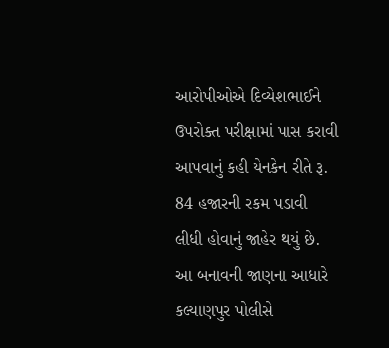આરોપીઓએ દિવ્યેશભાઈને ઉપરોક્ત પરીક્ષામાં પાસ કરાવી આપવાનું કહી યેનકેન રીતે રૂ. 84 હજારની રકમ પડાવી લીધી હોવાનું જાહેર થયું છે.
આ બનાવની જાણના આધારે કલ્યાણપુર પોલીસે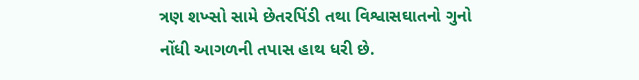ત્રણ શખ્સો સામે છેતરપિંડી તથા વિશ્વાસઘાતનો ગુનો નોંધી આગળની તપાસ હાથ ધરી છે.